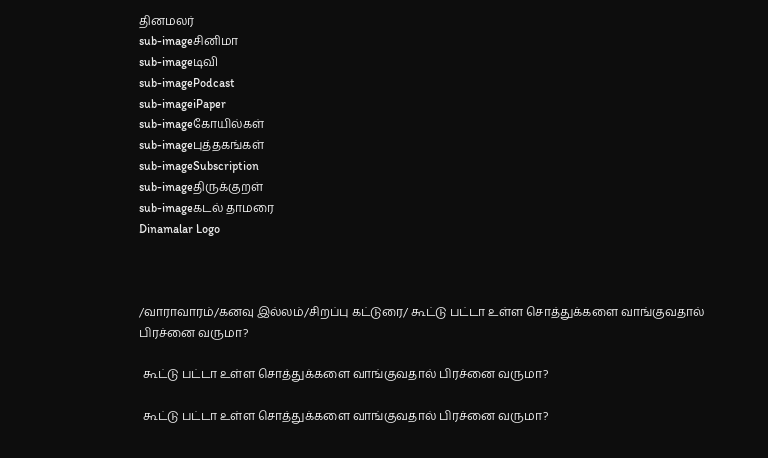தினமலர்
sub-imageசினிமா
sub-imageடிவி
sub-imagePodcast
sub-imageiPaper
sub-imageகோயில்கள்
sub-imageபுத்தகங்கள்
sub-imageSubscription
sub-imageதிருக்குறள்
sub-imageகடல் தாமரை
Dinamalar Logo



/வாராவாரம்/கனவு இல்லம்/சிறப்பு கட்டுரை/ கூட்டு பட்டா உள்ள சொத்துக்களை வாங்குவதால் பிரச்னை வருமா?

 கூட்டு பட்டா உள்ள சொத்துக்களை வாங்குவதால் பிரச்னை வருமா?

 கூட்டு பட்டா உள்ள சொத்துக்களை வாங்குவதால் பிரச்னை வருமா?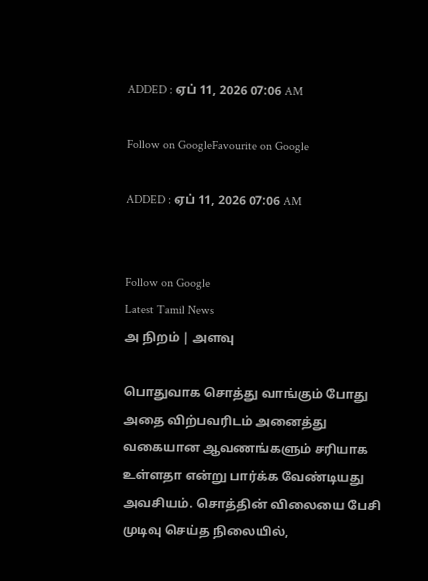ADDED : ஏப் 11, 2026 07:06 AM

Follow on GoogleFavourite on Google

ADDED : ஏப் 11, 2026 07:06 AM


Follow on Google
Latest Tamil News
அ நிறம் | அளவு

பொதுவாக சொத்து வாங்கும் போது அதை விற்பவரிடம் அனைத்து வகையான ஆவணங்களும் சரியாக உள்ளதா என்று பார்க்க வேண்டியது அவசியம். சொத்தின் விலையை பேசி முடிவு செய்த நிலையில்,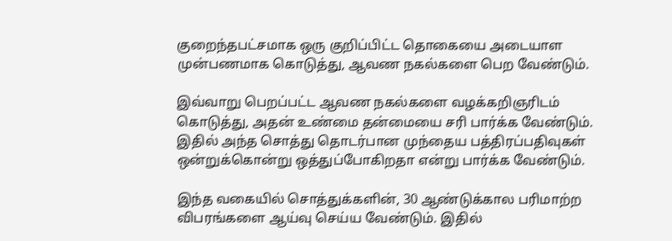குறைந்தபட்சமாக ஒரு குறிப்பிட்ட தொகையை அடையாள முன்பணமாக கொடுத்து, ஆவண நகல்களை பெற வேண்டும்.

இவ்வாறு பெறப்பட்ட ஆவண நகல்களை வழக்கறிஞரிடம் கொடுத்து, அதன் உண்மை தன்மையை சரி பார்க்க வேண்டும். இதில் அந்த சொத்து தொடர்பான முந்தைய பத்திரப்பதிவுகள் ஒன்றுக்கொன்று ஒத்துப்போகிறதா என்று பார்க்க வேண்டும்.

இந்த வகையில் சொத்துக்களின், 30 ஆண்டுக்கால பரிமாற்ற விபரங்களை ஆய்வு செய்ய வேண்டும். இதில்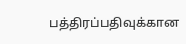பத்திரப்பதிவுக்கான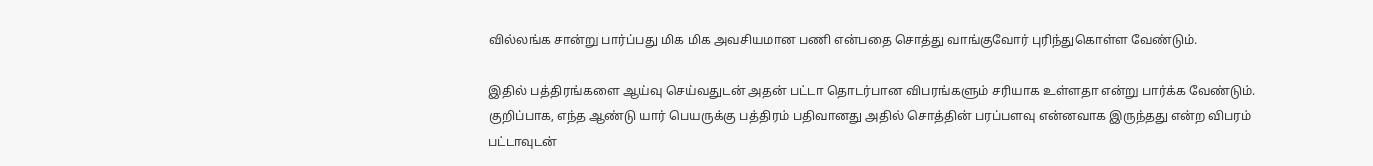வில்லங்க சான்று பார்ப்பது மிக மிக அவசியமான பணி என்பதை சொத்து வாங்குவோர் புரிந்துகொள்ள வேண்டும்.

இதில் பத்திரங்களை ஆய்வு செய்வதுடன் அதன் பட்டா தொடர்பான விபரங்களும் சரியாக உள்ளதா என்று பார்க்க வேண்டும். குறிப்பாக, எந்த ஆண்டு யார் பெயருக்கு பத்திரம் பதிவானது அதில் சொத்தின் பரப்பளவு என்னவாக இருந்தது என்ற விபரம் பட்டாவுடன்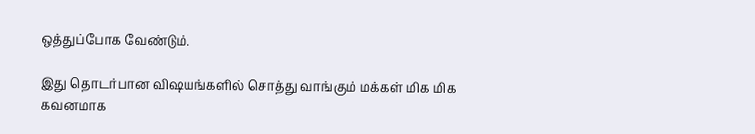ஒத்துப்போக வேண்டும்.

இது தொடர்பான விஷயங்களில் சொத்து வாங்கும் மக்கள் மிக மிக கவனமாக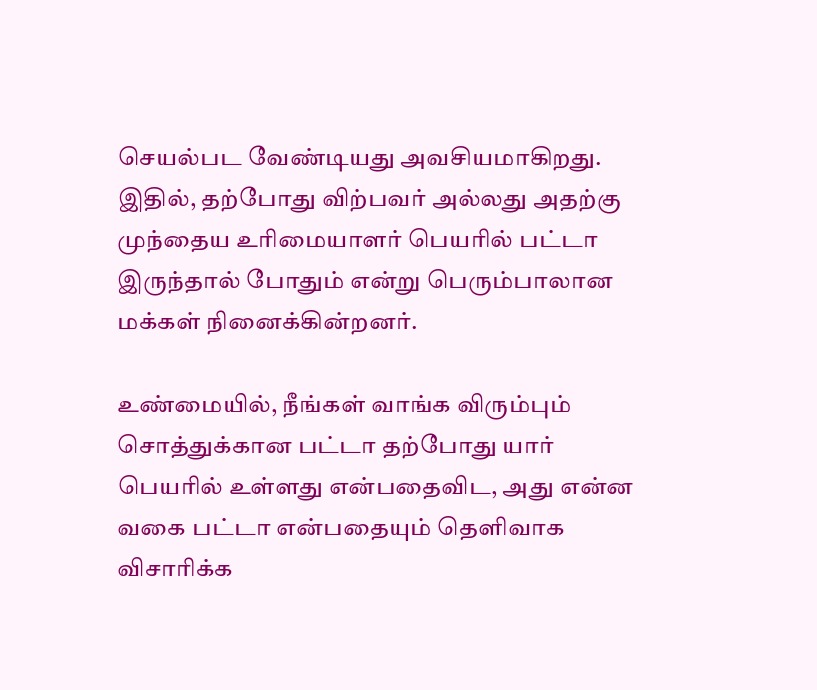செயல்பட வேண்டியது அவசியமாகிறது. இதில், தற்போது விற்பவர் அல்லது அதற்கு முந்தைய உரிமையாளர் பெயரில் பட்டா இருந்தால் போதும் என்று பெரும்பாலான மக்கள் நினைக்கின்றனர்.

உண்மையில், நீங்கள் வாங்க விரும்பும் சொத்துக்கான பட்டா தற்போது யார் பெயரில் உள்ளது என்பதைவிட, அது என்ன வகை பட்டா என்பதையும் தெளிவாக விசாரிக்க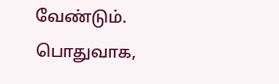வேண்டும். பொதுவாக,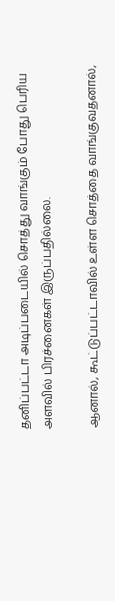தனிப்பட்டா அடிப்படையில் சொத்து வாங்கும் போது பெரிய அளவில் பிரச்னைகள் இருப்பதில்லை.

ஆனால், கூட்டுப்பட்டாவில் உள்ள சொத்தை வாங்குவதனால்,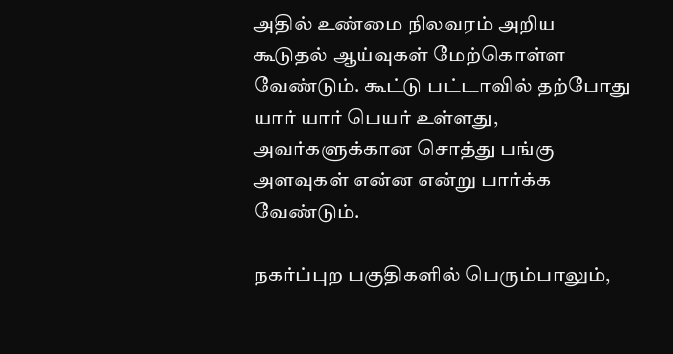அதில் உண்மை நிலவரம் அறிய கூடுதல் ஆய்வுகள் மேற்கொள்ள வேண்டும். கூட்டு பட்டாவில் தற்போது யார் யார் பெயர் உள்ளது, அவர்களுக்கான சொத்து பங்கு அளவுகள் என்ன என்று பார்க்க வேண்டும்.

நகர்ப்புற பகுதிகளில் பெரும்பாலும்,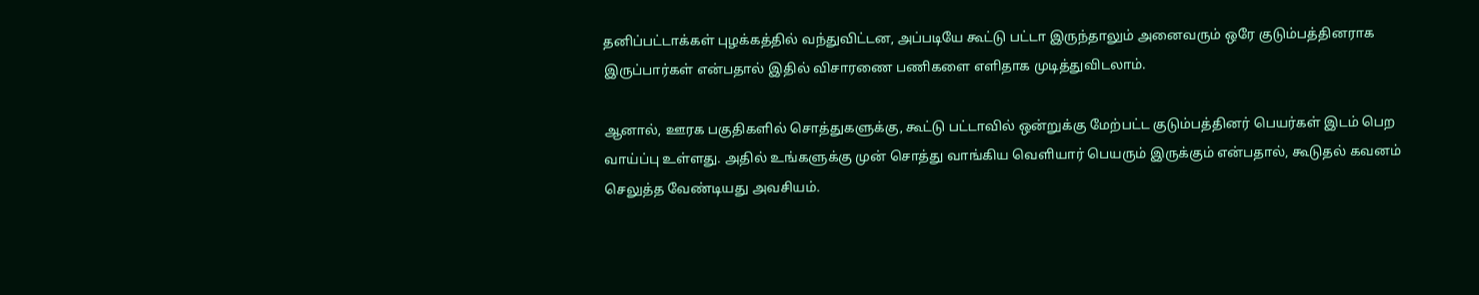தனிப்பட்டாக்கள் புழக்கத்தில் வந்துவிட்டன, அப்படியே கூட்டு பட்டா இருந்தாலும் அனைவரும் ஒரே குடும்பத்தினராக இருப்பார்கள் என்பதால் இதில் விசாரணை பணிகளை எளிதாக முடித்துவிடலாம்.

ஆனால், ஊரக பகுதிகளில் சொத்துகளுக்கு, கூட்டு பட்டாவில் ஒன்றுக்கு மேற்பட்ட குடும்பத்தினர் பெயர்கள் இடம் பெற வாய்ப்பு உள்ளது. அதில் உங்களுக்கு முன் சொத்து வாங்கிய வெளியார் பெயரும் இருக்கும் என்பதால், கூடுதல் கவனம் செலுத்த வேண்டியது அவசியம்.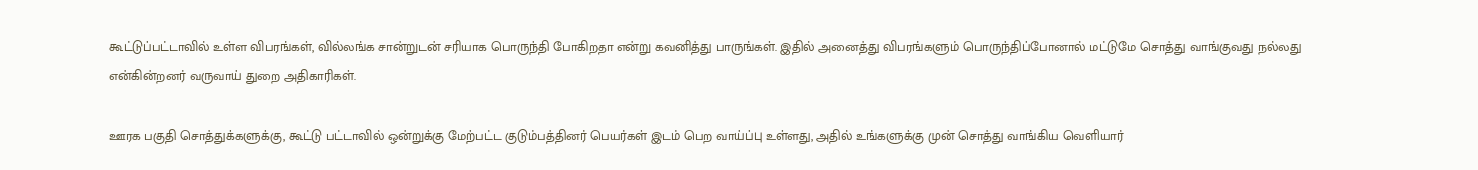கூட்டுப்பட்டாவில் உள்ள விபரங்கள், வில்லங்க சான்றுடன் சரியாக பொருந்தி போகிறதா என்று கவனித்து பாருங்கள். இதில் அனைத்து விபரங்களும் பொருந்திப்போனால் மட்டுமே சொத்து வாங்குவது நல்லது என்கின்றனர் வருவாய் துறை அதிகாரிகள்.

ஊரக பகுதி சொத்துக்களுக்கு, கூட்டு பட்டாவில் ஒன்றுக்கு மேற்பட்ட குடும்பத்தினர் பெயர்கள் இடம் பெற வாய்ப்பு உள்ளது, அதில் உங்களுக்கு முன் சொத்து வாங்கிய வெளியார்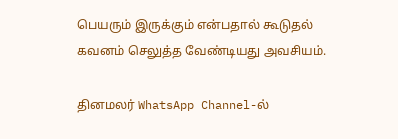பெயரும் இருக்கும் என்பதால் கூடுதல் கவனம் செலுத்த வேண்டியது அவசியம்.

தினமலர் WhatsApp Channel-ல்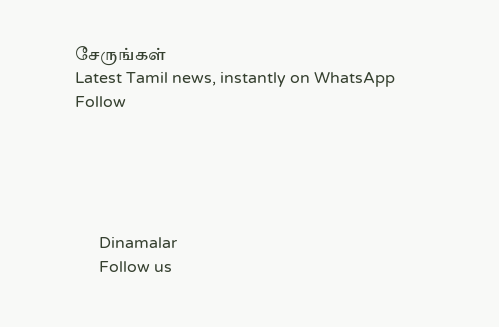சேருங்கள்
Latest Tamil news, instantly on WhatsApp
Follow





      Dinamalar
      Follow us